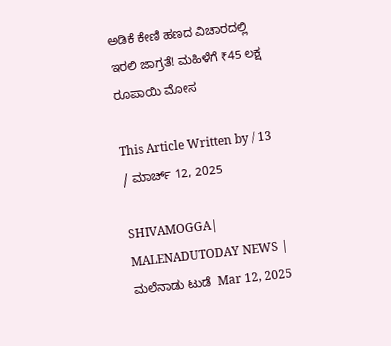ಅಡಿಕೆ ಕೇಣಿ ಹಣದ ವಿಚಾರದಲ್ಲಿ ಇರಲಿ ಜಾಗ್ರತೆ! ಮಹಿಳೆಗೆ ₹45 ಲಕ್ಷ ರೂಪಾಯಿ ಮೋಸ

This Article Written by / 13 / ಮಾರ್ಚ್ 12, 2025

SHIVAMOGGA| MALENADUTODAY NEWS | ಮಲೆನಾಡು ಟುಡೆ  Mar 12, 2025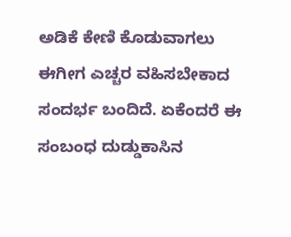ಅಡಿಕೆ ಕೇಣಿ ಕೊಡುವಾಗಲು ಈಗೀಗ ಎಚ್ಚರ ವಹಿಸಬೇಕಾದ ಸಂದರ್ಭ ಬಂದಿದೆ. ಏಕೆಂದರೆ ಈ ಸಂಬಂಧ ದುಡ್ಡುಕಾಸಿನ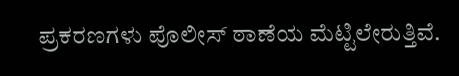ಪ್ರಕರಣಗಳು ಪೊಲೀಸ್‌ ಠಾಣೆಯ ಮೆಟ್ಟಿಲೇರುತ್ತಿವೆ.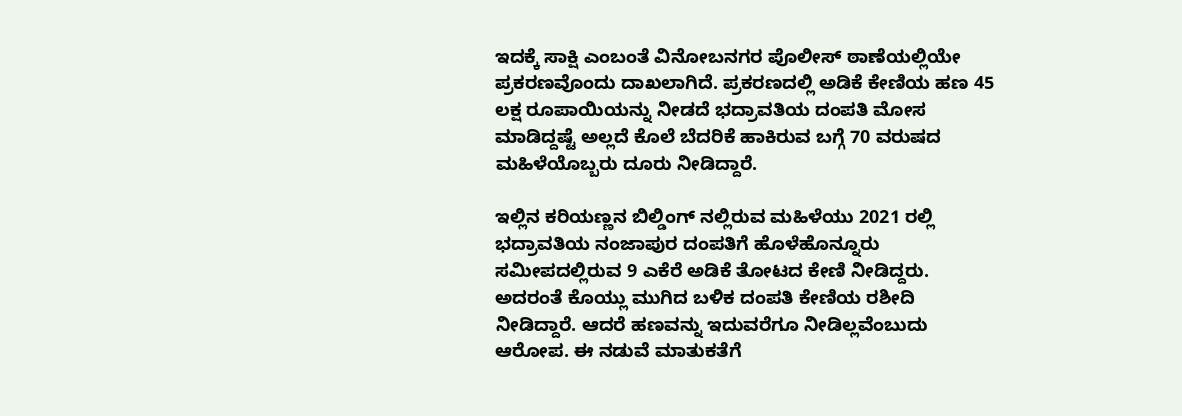ಇದಕ್ಕೆ ಸಾಕ್ಷಿ ಎಂಬಂತೆ ವಿನೋಬನಗರ ಪೊಲೀಸ್‌ ಠಾಣೆಯಲ್ಲಿಯೇ ಪ್ರಕರಣವೊಂದು ದಾಖಲಾಗಿದೆ. ಪ್ರಕರಣದಲ್ಲಿ ಅಡಿಕೆ ಕೇಣಿಯ ಹಣ 45 ಲಕ್ಷ ರೂಪಾಯಿಯನ್ನು ನೀಡದೆ ಭದ್ರಾವತಿಯ ದಂಪತಿ ಮೋಸ ಮಾಡಿದ್ದಷ್ಟೆ ಅಲ್ಲದೆ ಕೊಲೆ ಬೆದರಿಕೆ ಹಾಕಿರುವ ಬಗ್ಗೆ 70 ವರುಷದ ಮಹಿಳೆಯೊಬ್ಬರು ದೂರು ನೀಡಿದ್ದಾರೆ.

ಇಲ್ಲಿನ ಕರಿಯಣ್ಣನ ಬಿಲ್ಡಿಂಗ್‌ ನಲ್ಲಿರುವ ಮಹಿಳೆಯು 2021 ರಲ್ಲಿ ಭದ್ರಾವತಿಯ ನಂಜಾಪುರ ದಂಪತಿಗೆ ಹೊಳೆಹೊನ್ನೂರು ಸಮೀಪದಲ್ಲಿರುವ 9 ಎಕೆರೆ ಅಡಿಕೆ ತೋಟದ ಕೇಣಿ ನೀಡಿದ್ದರು. ಅದರಂತೆ ಕೊಯ್ಲು ಮುಗಿದ ಬಳಿಕ ದಂಪತಿ ಕೇಣಿಯ ರಶೀದಿ ನೀಡಿದ್ದಾರೆ. ಆದರೆ ಹಣವನ್ನು ಇದುವರೆಗೂ ನೀಡಿಲ್ಲವೆಂಬುದು ಆರೋಪ. ಈ ನಡುವೆ ಮಾತುಕತೆಗೆ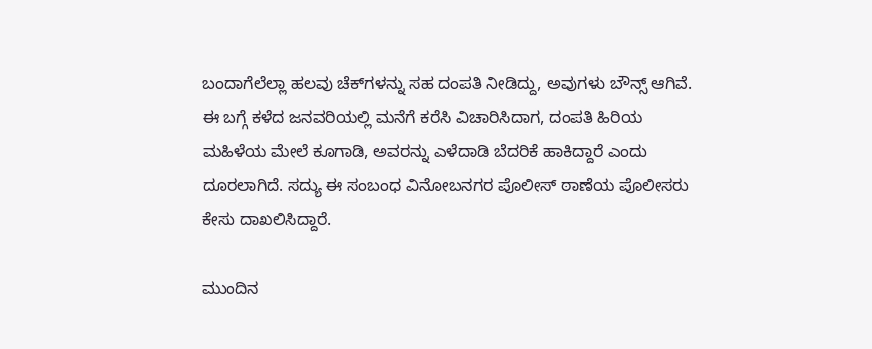ಬಂದಾಗೆಲೆಲ್ಲಾ ಹಲವು ಚೆಕ್‌ಗಳನ್ನು ಸಹ ದಂಪತಿ ನೀಡಿದ್ದು, ಅವುಗಳು ಬೌನ್ಸ್‌ ಆಗಿವೆ. ಈ ಬಗ್ಗೆ ಕಳೆದ ಜನವರಿಯಲ್ಲಿ ಮನೆಗೆ ಕರೆಸಿ ವಿಚಾರಿಸಿದಾಗ, ದಂಪತಿ ಹಿರಿಯ ಮಹಿಳೆಯ ಮೇಲೆ ಕೂಗಾಡಿ, ಅವರನ್ನು ಎಳೆದಾಡಿ ಬೆದರಿಕೆ ಹಾಕಿದ್ದಾರೆ ಎಂದು ದೂರಲಾಗಿದೆ. ಸದ್ಯು ಈ ಸಂಬಂಧ ವಿನೋಬನಗರ ಪೊಲೀಸ್‌ ಠಾಣೆಯ ಪೊಲೀಸರು ಕೇಸು ದಾಖಲಿಸಿದ್ದಾರೆ.

ಮುಂದಿನ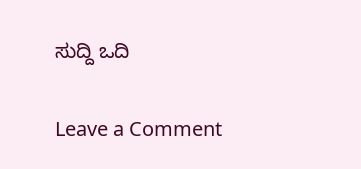ಸುದ್ದಿ ಒದಿ

Leave a Comment